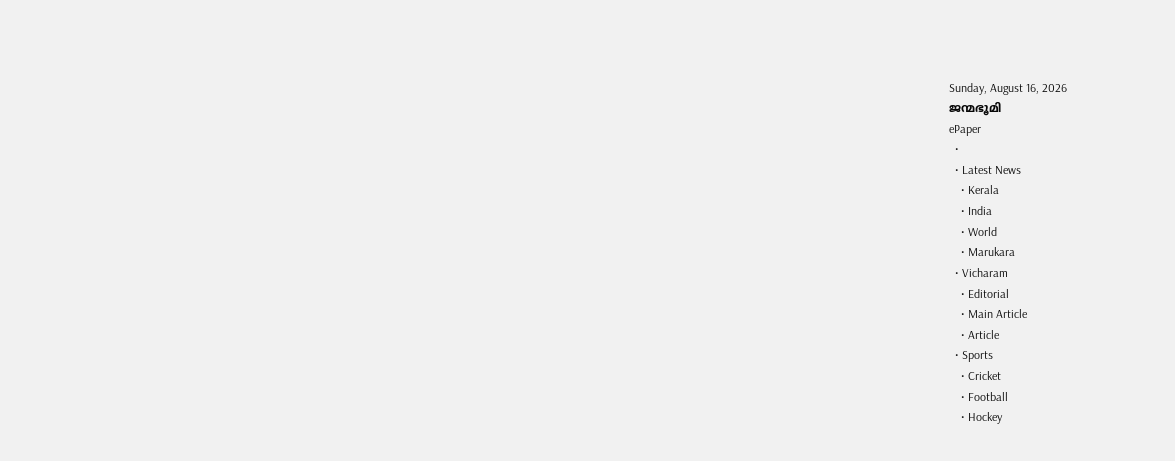Sunday, August 16, 2026
ജന്മഭൂമി
ePaper
  •
  • Latest News
    • Kerala
    • India
    • World
    • Marukara
  • Vicharam
    • Editorial
    • Main Article
    • Article
  • Sports
    • Cricket
    • Football
    • Hockey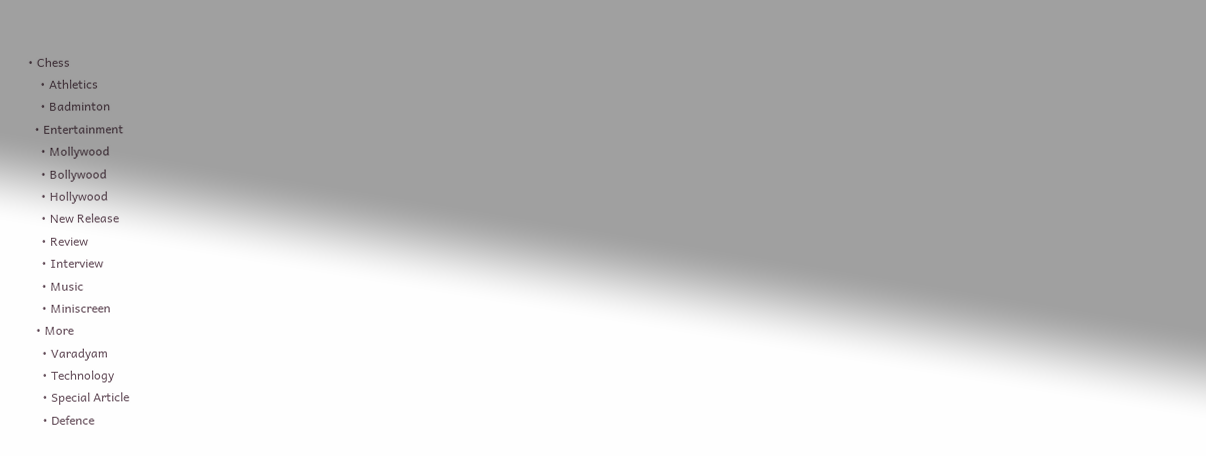• Chess
    • Athletics
    • Badminton
  • Entertainment
    • Mollywood
    • Bollywood
    • Hollywood
    • New Release
    • Review
    • Interview
    • Music
    • Miniscreen
  • More
    • Varadyam
    • Technology
    • Special Article
    • Defence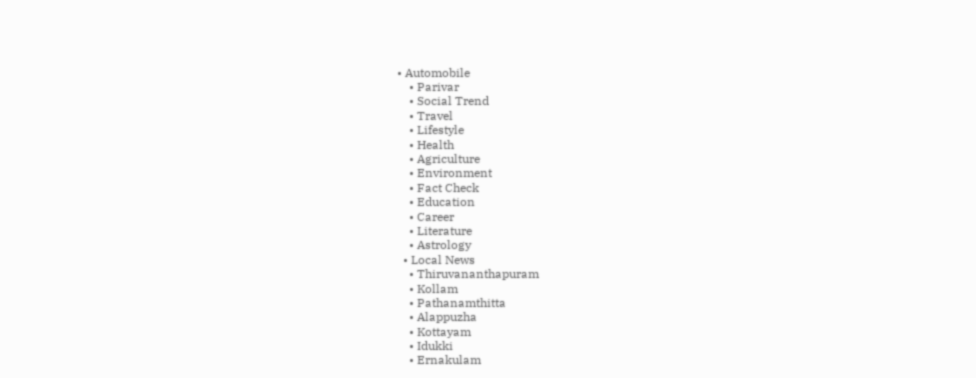• Automobile
    • Parivar
    • Social Trend
    • Travel
    • Lifestyle
    • Health
    • Agriculture
    • Environment
    • Fact Check
    • Education
    • Career
    • Literature
    • Astrology
  • Local News
    • Thiruvananthapuram
    • Kollam
    • Pathanamthitta
    • Alappuzha
    • Kottayam
    • Idukki
    • Ernakulam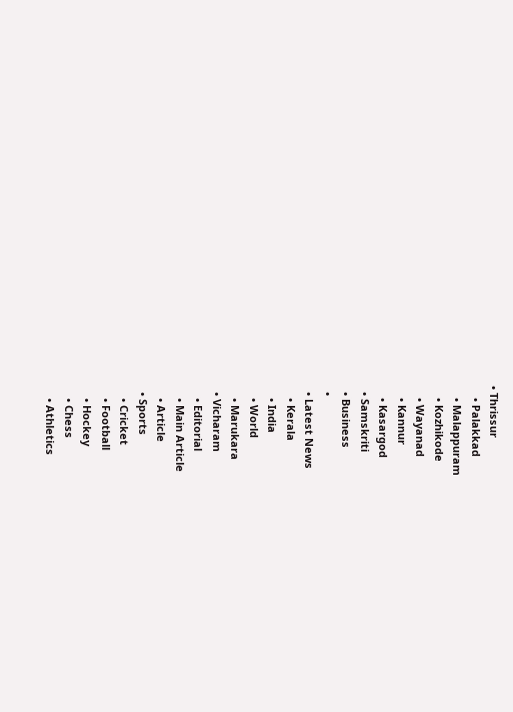• Thrissur
    • Palakkad
    • Malappuram
    • Kozhikode
    • Wayanad
    • Kannur
    • Kasargod
  • Samskriti
  • Business
  •
  • Latest News
    • Kerala
    • India
    • World
    • Marukara
  • Vicharam
    • Editorial
    • Main Article
    • Article
  • Sports
    • Cricket
    • Football
    • Hockey
    • Chess
    • Athletics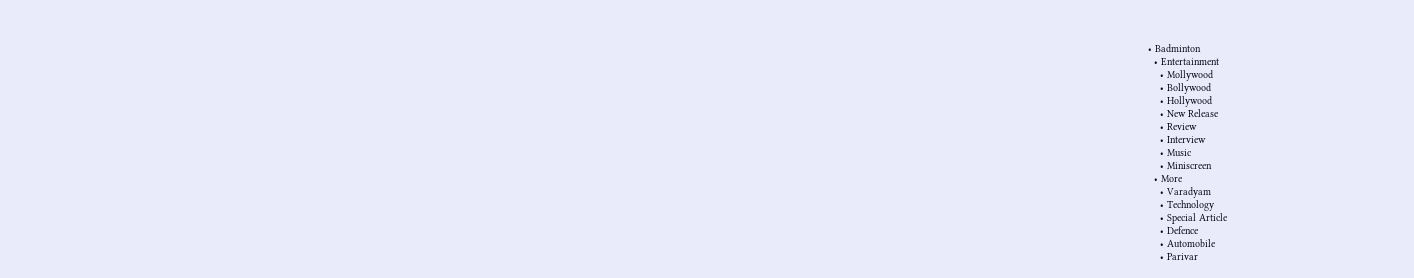• Badminton
  • Entertainment
    • Mollywood
    • Bollywood
    • Hollywood
    • New Release
    • Review
    • Interview
    • Music
    • Miniscreen
  • More
    • Varadyam
    • Technology
    • Special Article
    • Defence
    • Automobile
    • Parivar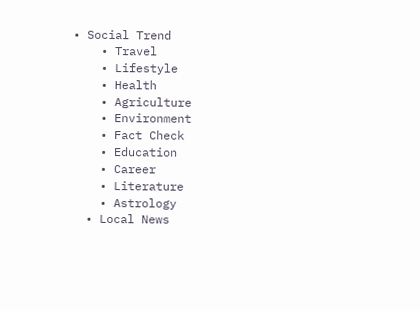• Social Trend
    • Travel
    • Lifestyle
    • Health
    • Agriculture
    • Environment
    • Fact Check
    • Education
    • Career
    • Literature
    • Astrology
  • Local News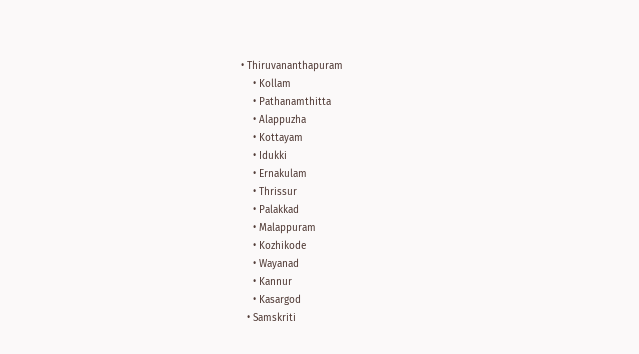• Thiruvananthapuram
    • Kollam
    • Pathanamthitta
    • Alappuzha
    • Kottayam
    • Idukki
    • Ernakulam
    • Thrissur
    • Palakkad
    • Malappuram
    • Kozhikode
    • Wayanad
    • Kannur
    • Kasargod
  • Samskriti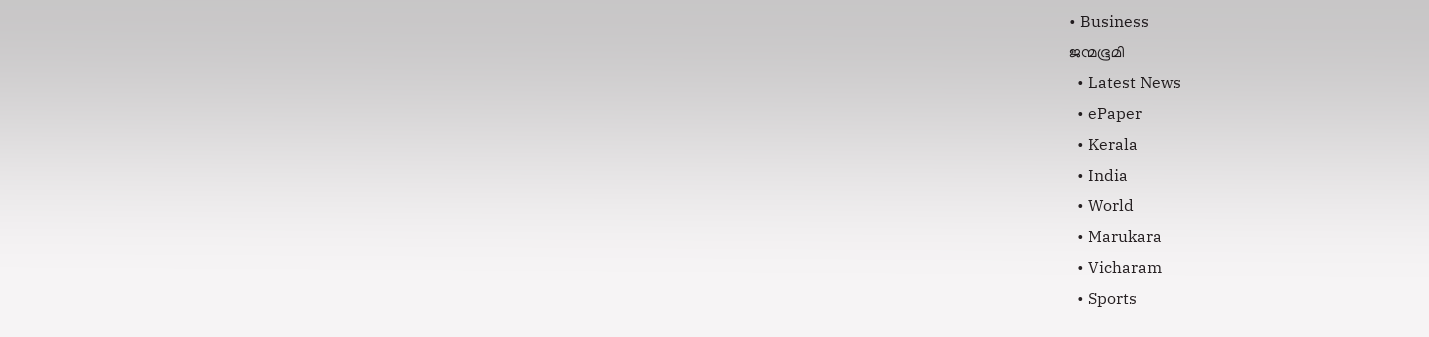• Business
ജന്മഭൂമി
  • Latest News
  • ePaper
  • Kerala
  • India
  • World
  • Marukara
  • Vicharam
  • Sports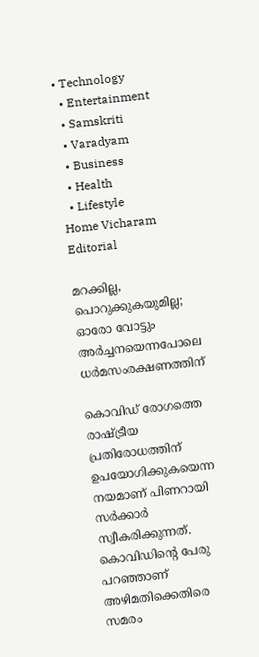• Technology
  • Entertainment
  • Samskriti
  • Varadyam
  • Business
  • Health
  • Lifestyle
Home Vicharam Editorial

മറക്കില്ല, പൊറുക്കുകയുമില്ല; ഓരോ വോട്ടും അര്‍ച്ചനയെന്നപോലെ ധര്‍മസംരക്ഷണത്തിന്

കൊവിഡ് രോഗത്തെ രാഷ്‌ട്രീയ പ്രതിരോധത്തിന് ഉപയോഗിക്കുകയെന്ന നയമാണ് പിണറായി സര്‍ക്കാര്‍ സ്വീകരിക്കുന്നത്. കൊവിഡിന്റെ പേരു പറഞ്ഞാണ് അഴിമതിക്കെതിരെ സമരം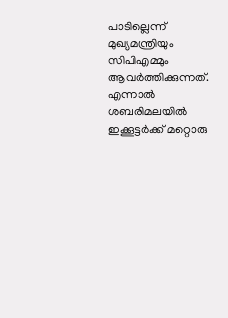പാടില്ലെന്ന് മുഖ്യമന്ത്രിയും സിപിഎമ്മും ആവര്‍ത്തിക്കുന്നത്. എന്നാല്‍ ശബരിമലയില്‍ ഇക്കൂട്ടര്‍ക്ക് മറ്റൊരു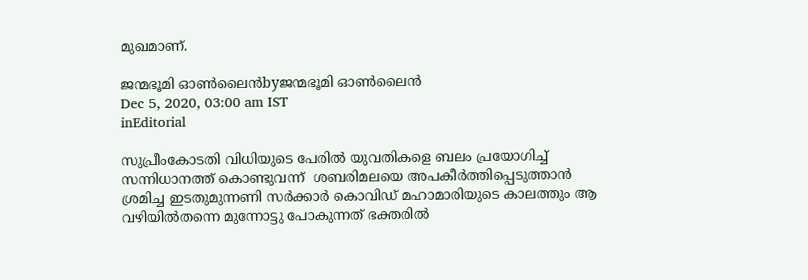മുഖമാണ്.

ജന്മഭൂമി ഓണ്‍ലൈന്‍byജന്മഭൂമി ഓണ്‍ലൈന്‍
Dec 5, 2020, 03:00 am IST
inEditorial

സുപ്രീംകോടതി വിധിയുടെ പേരില്‍ യുവതികളെ ബലം പ്രയോഗിച്ച് സന്നിധാനത്ത് കൊണ്ടുവന്ന്  ശബരിമലയെ അപകീര്‍ത്തിപ്പെടുത്താന്‍ ശ്രമിച്ച ഇടതുമുന്നണി സര്‍ക്കാര്‍ കൊവിഡ് മഹാമാരിയുടെ കാലത്തും ആ വഴിയില്‍തന്നെ മുന്നോട്ടു പോകുന്നത് ഭക്തരില്‍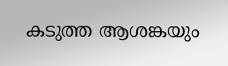കടുത്ത ആശങ്കയും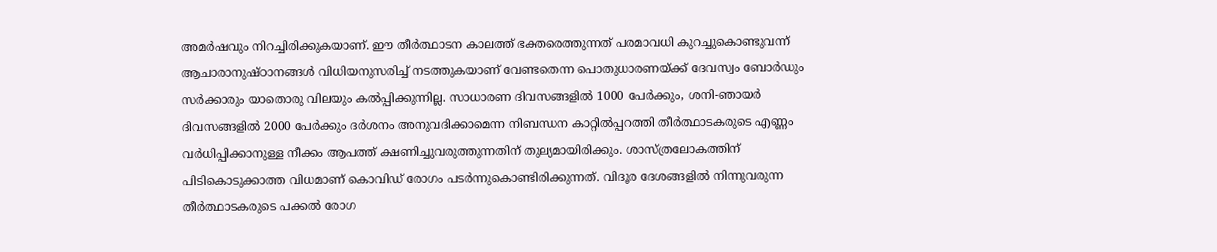അമര്‍ഷവും നിറച്ചിരിക്കുകയാണ്. ഈ തീര്‍ത്ഥാടന കാലത്ത് ഭക്തരെത്തുന്നത് പരമാവധി കുറച്ചുകൊണ്ടുവന്ന് ആചാരാനുഷ്ഠാനങ്ങള്‍ വിധിയനുസരിച്ച് നടത്തുകയാണ് വേണ്ടതെന്ന പൊതുധാരണയ്‌ക്ക് ദേവസ്വം ബോര്‍ഡും സര്‍ക്കാരും യാതൊരു വിലയും കല്‍പ്പിക്കുന്നില്ല. സാധാരണ ദിവസങ്ങളില്‍ 1000 പേര്‍ക്കും, ശനി-ഞായര്‍ ദിവസങ്ങളില്‍ 2000 പേര്‍ക്കും ദര്‍ശനം അനുവദിക്കാമെന്ന നിബന്ധന കാറ്റില്‍പ്പറത്തി തീര്‍ത്ഥാടകരുടെ എണ്ണം വര്‍ധിപ്പിക്കാനുള്ള നീക്കം ആപത്ത് ക്ഷണിച്ചുവരുത്തുന്നതിന് തുല്യമായിരിക്കും. ശാസ്ത്രലോകത്തിന് പിടികൊടുക്കാത്ത വിധമാണ് കൊവിഡ് രോഗം പടര്‍ന്നുകൊണ്ടിരിക്കുന്നത്. വിദൂര ദേശങ്ങളില്‍ നിന്നുവരുന്ന തീര്‍ത്ഥാടകരുടെ പക്കല്‍ രോഗ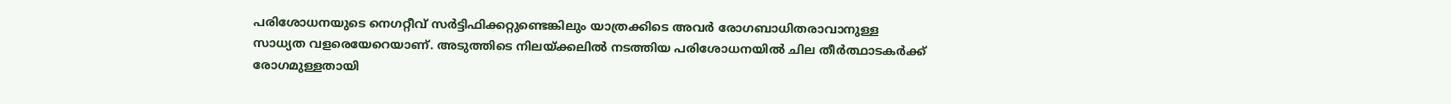പരിശോധനയുടെ നെഗറ്റീവ് സര്‍ട്ടിഫിക്കറ്റുണ്ടെങ്കിലും യാത്രക്കിടെ അവര്‍ രോഗബാധിതരാവാനുള്ള സാധ്യത വളരെയേറെയാണ്. അടുത്തിടെ നിലയ്‌ക്കലില്‍ നടത്തിയ പരിശോധനയില്‍ ചില തീര്‍ത്ഥാടകര്‍ക്ക് രോഗമുള്ളതായി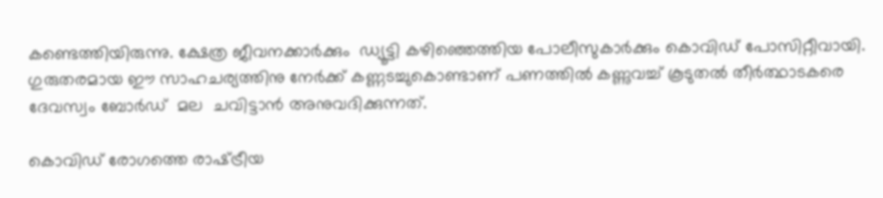കണ്ടെത്തിയിരുന്നു. ക്ഷേത്ര ജീവനക്കാര്‍ക്കും  ഡ്യൂട്ടി കഴിഞ്ഞെത്തിയ പോലീസുകാര്‍ക്കും കൊവിഡ് പോസിറ്റീവായി. ഗുരുതരമായ ഈ സാഹചര്യത്തിനു നേര്‍ക്ക് കണ്ണടച്ചുകൊണ്ടാണ് പണത്തില്‍ കണ്ണുവച്ച് കൂടുതല്‍ തീര്‍ത്ഥാടകരെ ദേവസ്വം ബോര്‍ഡ്  മല  ചവിട്ടാന്‍ അനുവദിക്കുന്നത്.

കൊവിഡ് രോഗത്തെ രാഷ്‌ട്രീയ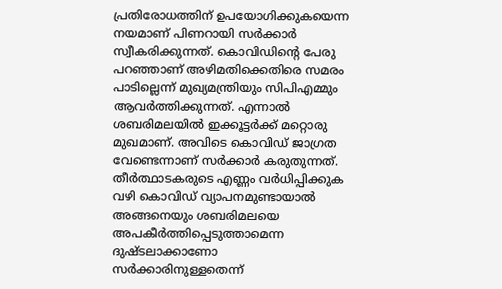പ്രതിരോധത്തിന് ഉപയോഗിക്കുകയെന്ന നയമാണ് പിണറായി സര്‍ക്കാര്‍ സ്വീകരിക്കുന്നത്. കൊവിഡിന്റെ പേരു പറഞ്ഞാണ് അഴിമതിക്കെതിരെ സമരം പാടില്ലെന്ന് മുഖ്യമന്ത്രിയും സിപിഎമ്മും ആവര്‍ത്തിക്കുന്നത്. എന്നാല്‍ ശബരിമലയില്‍ ഇക്കൂട്ടര്‍ക്ക് മറ്റൊരു മുഖമാണ്. അവിടെ കൊവിഡ് ജാഗ്രത വേണ്ടെന്നാണ് സര്‍ക്കാര്‍ കരുതുന്നത്. തീര്‍ത്ഥാടകരുടെ എണ്ണം വര്‍ധിപ്പിക്കുക വഴി കൊവിഡ് വ്യാപനമുണ്ടായാല്‍ അങ്ങനെയും ശബരിമലയെ അപകീര്‍ത്തിപ്പെടുത്താമെന്ന ദുഷ്ടലാക്കാണോ സര്‍ക്കാരിനുള്ളതെന്ന്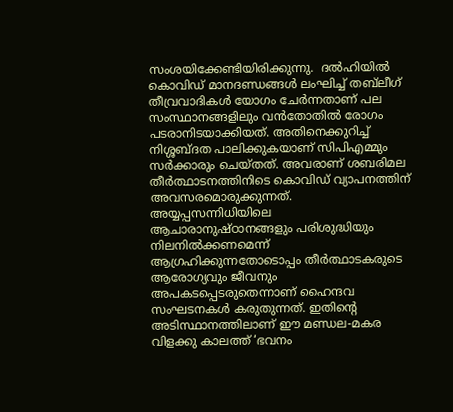സംശയിക്കേണ്ടിയിരിക്കുന്നു.  ദല്‍ഹിയില്‍ കൊവിഡ് മാനദണ്ഡങ്ങള്‍ ലംഘിച്ച് തബ്‌ലീഗ് തീവ്രവാദികള്‍ യോഗം ചേര്‍ന്നതാണ് പല സംസ്ഥാനങ്ങളിലും വന്‍തോതില്‍ രോഗം പടരാനിടയാക്കിയത്. അതിനെക്കുറിച്ച് നിശ്ശബ്ദത പാലിക്കുകയാണ് സിപിഎമ്മും സര്‍ക്കാരും ചെയ്തത്. അവരാണ് ശബരിമല തീര്‍ത്ഥാടനത്തിനിടെ കൊവിഡ് വ്യാപനത്തിന് അവസരമൊരുക്കുന്നത്. അയ്യപ്പസന്നിധിയിലെ ആചാരാനുഷ്ഠാനങ്ങളും പരിശുദ്ധിയും നിലനില്‍ക്കണമെന്ന് ആഗ്രഹിക്കുന്നതോടൊപ്പം തീര്‍ത്ഥാടകരുടെ ആരോഗ്യവും ജീവനും അപകടപ്പെടരുതെന്നാണ് ഹൈന്ദവ സംഘടനകള്‍ കരുതുന്നത്. ഇതിന്റെ അടിസ്ഥാനത്തിലാണ് ഈ മണ്ഡല-മകര വിളക്കു കാലത്ത് ‘ഭവനം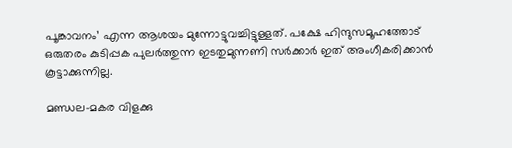പൂങ്കാവനം’ എന്ന ആശയം മുന്നോട്ടുവച്ചിട്ടുള്ളത്. പക്ഷേ ഹിന്ദുസമൂഹത്തോട് ഒരുതരം കുടിപ്പക പുലര്‍ത്തുന്ന ഇടതുമുന്നണി സര്‍ക്കാര്‍ ഇത് അംഗീകരിക്കാന്‍ കൂട്ടാക്കുന്നില്ല.

മണ്ഡല-മകര വിളക്കു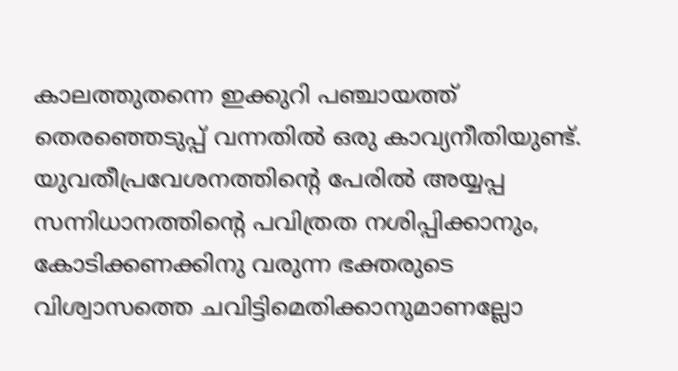കാലത്തുതന്നെ ഇക്കുറി പഞ്ചായത്ത് തെരഞ്ഞെടുപ്പ് വന്നതില്‍ ഒരു കാവ്യനീതിയുണ്ട്. യുവതീപ്രവേശനത്തിന്റെ പേരില്‍ അയ്യപ്പ സന്നിധാനത്തിന്റെ പവിത്രത നശിപ്പിക്കാനും, കോടിക്കണക്കിനു വരുന്ന ഭക്തരുടെ വിശ്വാസത്തെ ചവിട്ടിമെതിക്കാനുമാണല്ലോ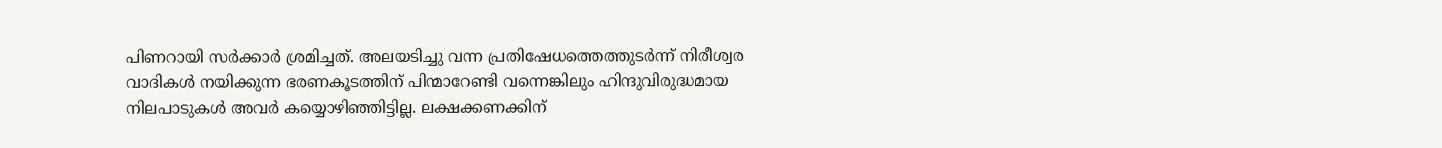പിണറായി സര്‍ക്കാര്‍ ശ്രമിച്ചത്. അലയടിച്ചു വന്ന പ്രതിഷേധത്തെത്തുടര്‍ന്ന് നിരീശ്വര വാദികള്‍ നയിക്കുന്ന ഭരണകൂടത്തിന് പിന്മാറേണ്ടി വന്നെങ്കിലും ഹിന്ദുവിരുദ്ധമായ നിലപാടുകള്‍ അവര്‍ കയ്യൊഴിഞ്ഞിട്ടില്ല. ലക്ഷക്കണക്കിന്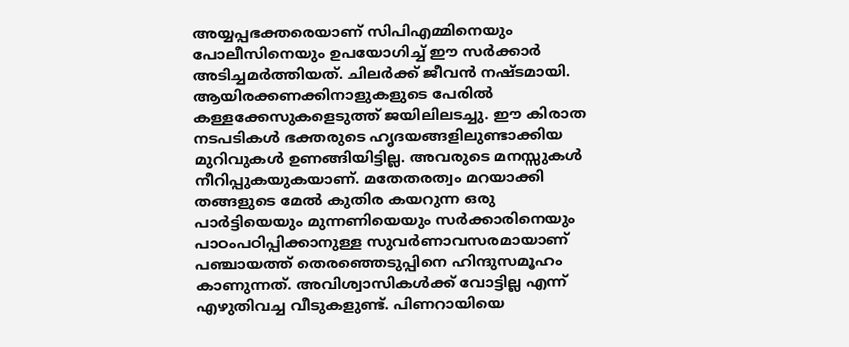അയ്യപ്പഭക്തരെയാണ് സിപിഎമ്മിനെയും പോലീസിനെയും ഉപയോഗിച്ച് ഈ സര്‍ക്കാര്‍ അടിച്ചമര്‍ത്തിയത്. ചിലര്‍ക്ക് ജീവന്‍ നഷ്ടമായി. ആയിരക്കണക്കിനാളുകളുടെ പേരില്‍ കള്ളക്കേസുകളെടുത്ത് ജയിലിലടച്ചു. ഈ കിരാത നടപടികള്‍ ഭക്തരുടെ ഹൃദയങ്ങളിലുണ്ടാക്കിയ മുറിവുകള്‍ ഉണങ്ങിയിട്ടില്ല. അവരുടെ മനസ്സുകള്‍ നീറിപ്പുകയുകയാണ്. മതേതരത്വം മറയാക്കി തങ്ങളുടെ മേല്‍ കുതിര കയറുന്ന ഒരു പാര്‍ട്ടിയെയും മുന്നണിയെയും സര്‍ക്കാരിനെയും പാഠംപഠിപ്പിക്കാനുള്ള സുവര്‍ണാവസരമായാണ് പഞ്ചായത്ത് തെരഞ്ഞെടുപ്പിനെ ഹിന്ദുസമൂഹം കാണുന്നത്. അവിശ്വാസികള്‍ക്ക് വോട്ടില്ല എന്ന് എഴുതിവച്ച വീടുകളുണ്ട്. പിണറായിയെ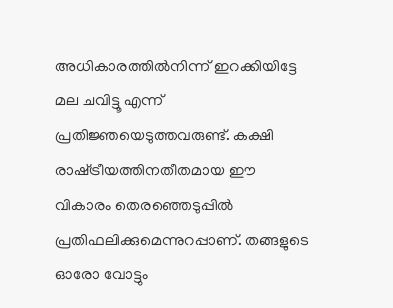അധികാരത്തില്‍നിന്ന് ഇറക്കിയിട്ടേ മല ചവിട്ടൂ എന്ന് പ്രതിജ്ഞയെടുത്തവരുണ്ട്. കക്ഷി രാഷ്‌ട്രീയത്തിനതീതമായ ഈ വികാരം തെരഞ്ഞെടുപ്പില്‍ പ്രതിഫലിക്കുമെന്നുറപ്പാണ്. തങ്ങളുടെ ഓരോ വോട്ടും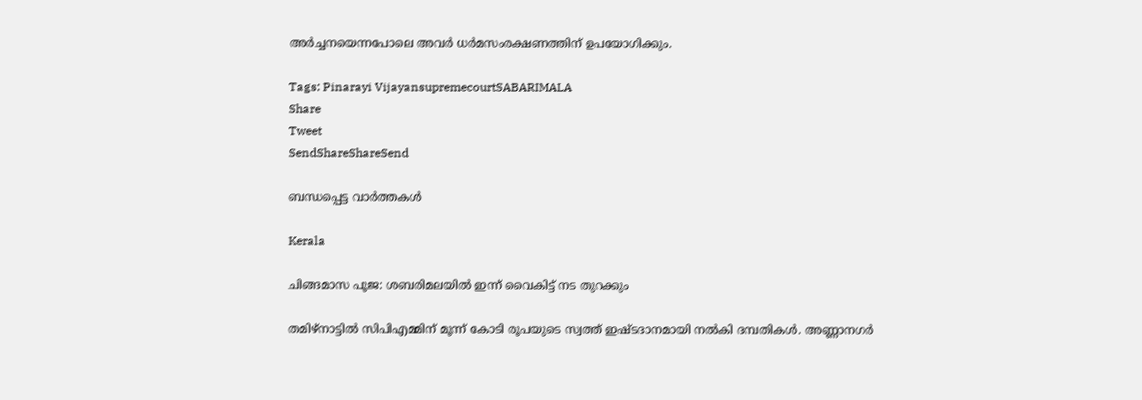അര്‍ച്ചനയെന്നപോലെ അവര്‍ ധര്‍മസംരക്ഷണത്തിന് ഉപയോഗിക്കും.

Tags: Pinarayi VijayansupremecourtSABARIMALA
Share
Tweet
SendShareShareSend

ബന്ധപ്പെട്ട വാര്‍ത്തകള്‍

Kerala

ചിങ്ങമാസ പൂജ: ശബരിമലയിൽ ഇന്ന് വൈകിട്ട് നട തുറക്കും

തമിഴ്നാട്ടില്‍ സിപിഎമ്മിന് മൂന്ന് കോടി രൂപയുടെ സ്വത്ത് ഇഷ്ടദാനമായി നല്‍കി ദമ്പതികള്‍. അണ്ണാനഗര്‍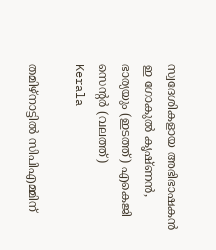സ്വദേശികളായ അഭിഭാഷകന്‍ ഇ ഗോകുല്‍ കൃഷ്ണന്‍, ഭാര്യയും (ഇടത്ത്) എകെജി സെന്‍റര്‍ (വലത്ത്)
Kerala

തമിഴ്നാട്ടില്‍ സിപിഎമ്മിന്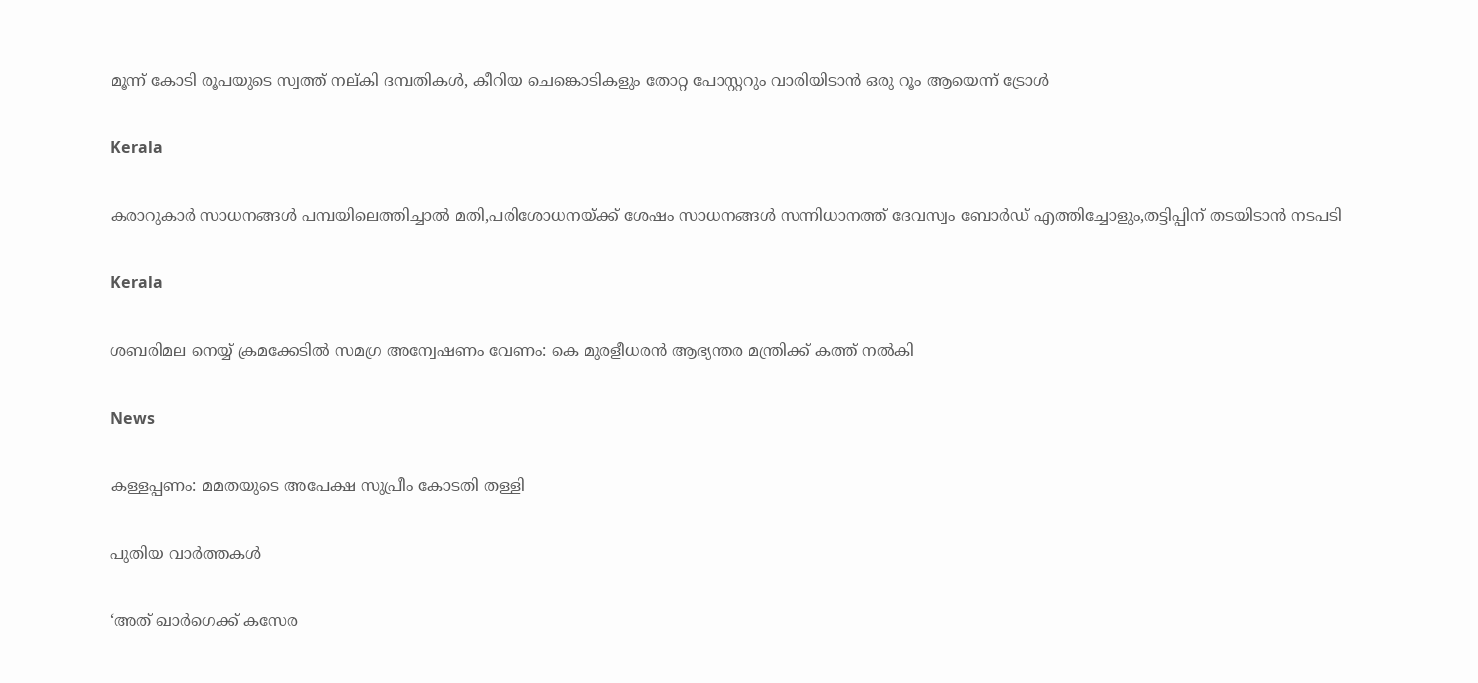മൂന്ന് കോടി രൂപയുടെ സ്വത്ത് നല‍്കി ദമ്പതികള്‍, കീറിയ ചെങ്കൊടികളും തോറ്റ പോസ്റ്ററും വാരിയിടാൻ ഒരു റൂം ആയെന്ന് ട്രോള്‍

Kerala

കരാറുകാര്‍ സാധനങ്ങള്‍ പമ്പയിലെത്തിച്ചാല്‍ മതി,പരിശോധനയ്‌ക്ക് ശേഷം സാധനങ്ങള്‍ സന്നിധാനത്ത് ദേവസ്വം ബോര്‍ഡ് എത്തിച്ചോളും,തട്ടിപ്പിന് തടയിടാന്‍ നടപടി

Kerala

ശബരിമല നെയ്യ് ക്രമക്കേടില്‍ സമഗ്ര അന്വേഷണം വേണം: കെ മുരളീധരന്‍ ആഭ്യന്തര മന്ത്രിക്ക് കത്ത് നല്‍കി

News

കള്ളപ്പണം: മമതയുടെ അപേക്ഷ സുപ്രീം കോടതി തള്ളി

പുതിയ വാര്‍ത്തകള്‍

‘അത് ഖാർഗെക്ക് കസേര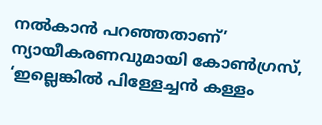നൽകാൻ പറഞ്ഞതാണ്’ ന്യായീകരണവുമായി കോൺഗ്രസ്, ‘ഇല്ലെങ്കിൽ പിള്ളേച്ചൻ കള്ളം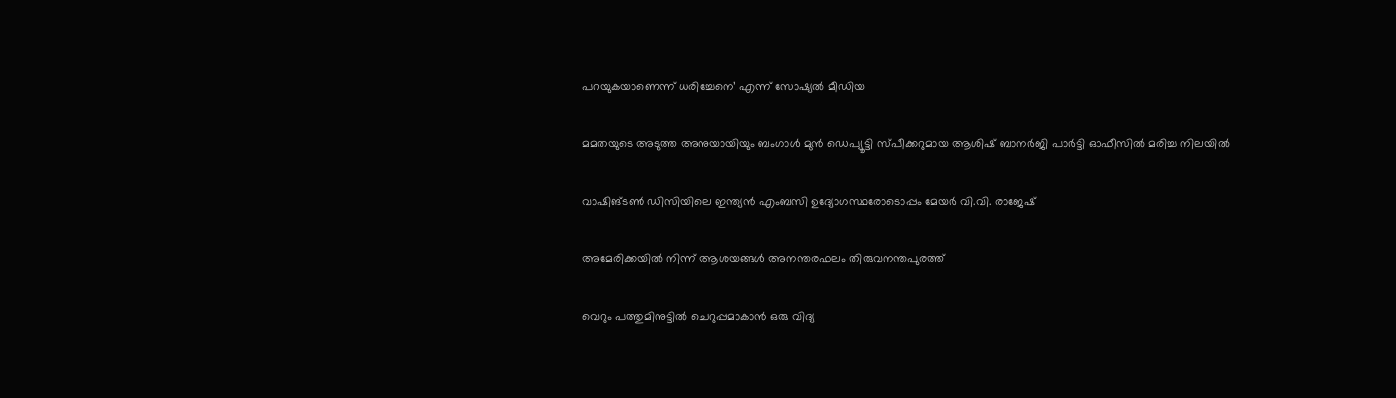പറയുകയാണെന്ന് ധരിച്ചേനെ’ എന്ന് സോഷ്യൽ മീഡിയ

മമതയുടെ അടുത്ത അനുയായിയും ബംഗാൾ മുൻ ഡെപ്യൂട്ടി സ്പീക്കറുമായ ആശിഷ് ബാനർജി പാർട്ടി ഓഫീസിൽ മരിച്ച നിലയിൽ

വാഷിങ്ടണ്‍ ഡിസിയിലെ ഇന്ത്യന്‍ എംബസി ഉദ്യോഗസ്ഥരോടൊപ്പം മേയര്‍ വി.വി. രാജേഷ്

അമേരിക്കയില്‍ നിന്ന് ആശയങ്ങള്‍ അനന്തരഫലം തിരുവനന്തപുരത്ത്

വെറും പത്തുമിനുട്ടില്‍ ചെറുപ്പമാകാന്‍ ഒരു വിദ്യ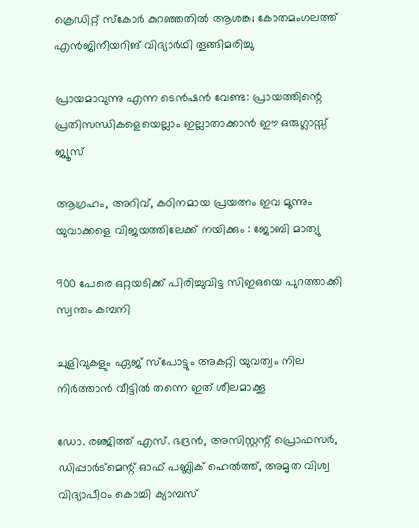ക്രെഡിറ്റ് സ്‌കോര്‍ കുറഞ്ഞതില്‍ ആശങ്ക; കോതമംഗലത്ത് എന്‍ജിനീയറിങ് വിദ്യാര്‍ഥി തൂങ്ങിമരിച്ചു

പ്രായമാവുന്നു എന്ന ടെന്‍ഷൻ വേണ്ട: പ്രായത്തിന്റെ പ്രതിസന്ധികളെയെല്ലാം ഇല്ലാതാക്കാൻ ഈ ഒരുഗ്ലാസ്സ് ജ്യൂസ്

ആഗ്രഹം, അറിവ്, കഠിനമായ പ്രയത്നം ഇവ മൂന്നും യുവാക്കളെ വിജയത്തിലേക്ക് നയിക്കും : ജോബി മാത്യു

900 പേരെ ഒറ്റയടിക്ക് പിരിച്ചുവിട്ട സിഇഒയെ പുറത്താക്കി സ്വന്തം കമ്പനി

ചുളിവുകളും ഏജ് സ്പോട്ടും അകറ്റി യുവത്വം നില നിർത്താൻ വീട്ടിൽ തന്നെ ഇത് ശീലമാക്കൂ

ഡോ. രഞ്ജിത്ത് എസ്. ഭദ്രന്‍, അസിസ്റ്റന്റ് പ്രൊഫസര്‍, ഡിപ്പാര്‍ട്‌മെന്റ് ഓഫ് പബ്ലിക് ഹെല്‍ത്ത്, അമൃത വിശ്വ വിദ്യാപീഠം കൊച്ചി ക്യാമ്പസ്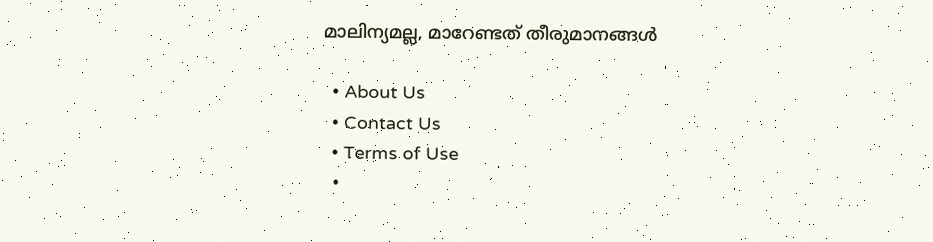മാലിന്യമല്ല, മാറേണ്ടത് തീരുമാനങ്ങള്‍

  • About Us
  • Contact Us
  • Terms of Use
  •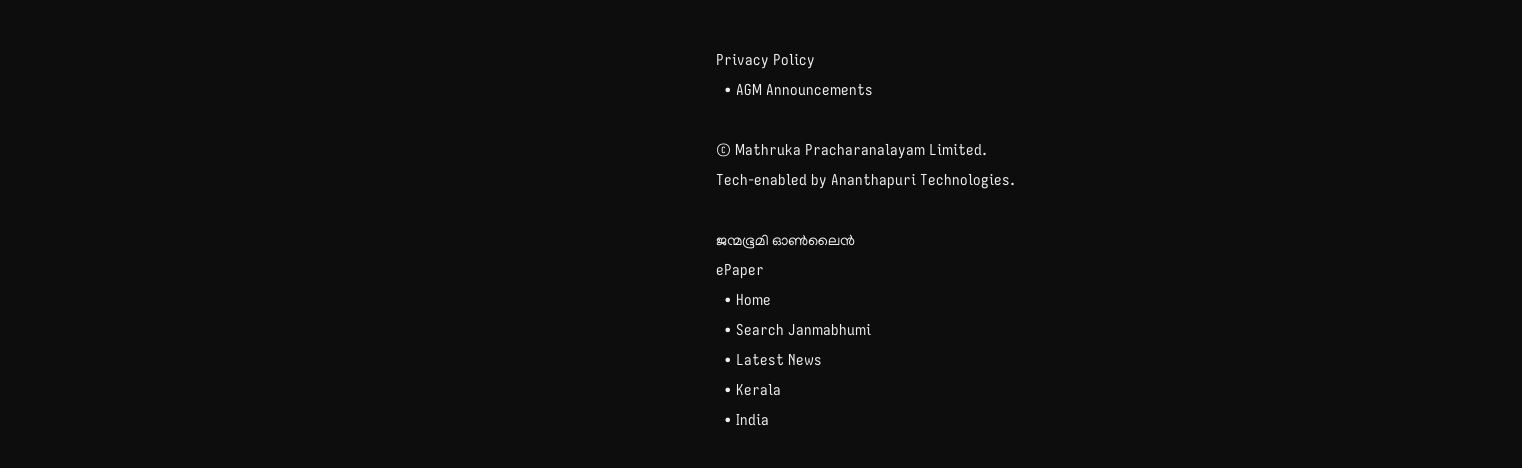Privacy Policy
  • AGM Announcements

© Mathruka Pracharanalayam Limited.
Tech-enabled by Ananthapuri Technologies.

ജന്മഭൂമി ഓണ്‍ലൈന്‍
ePaper
  • Home
  • Search Janmabhumi
  • Latest News
  • Kerala
  • India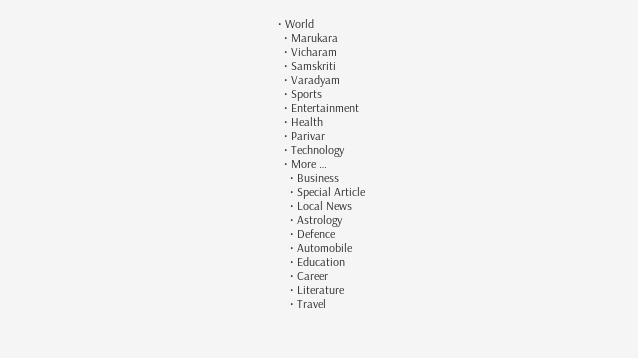• World
  • Marukara
  • Vicharam
  • Samskriti
  • Varadyam
  • Sports
  • Entertainment
  • Health
  • Parivar
  • Technology
  • More …
    • Business
    • Special Article
    • Local News
    • Astrology
    • Defence
    • Automobile
    • Education
    • Career
    • Literature
    • Travel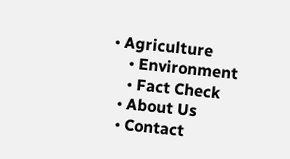• Agriculture
    • Environment
    • Fact Check
  • About Us
  • Contact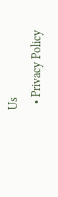Us
  • Privacy Policy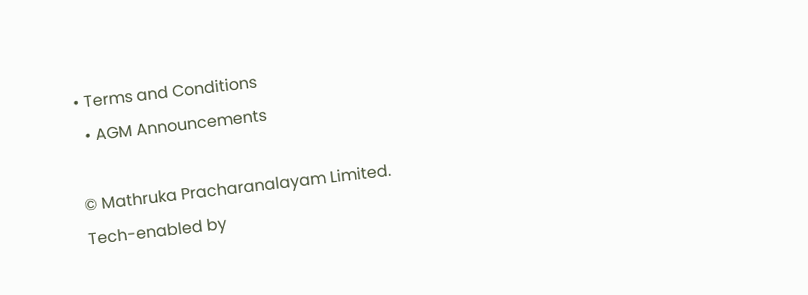• Terms and Conditions
  • AGM Announcements

© Mathruka Pracharanalayam Limited.
Tech-enabled by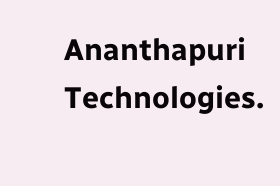Ananthapuri Technologies.